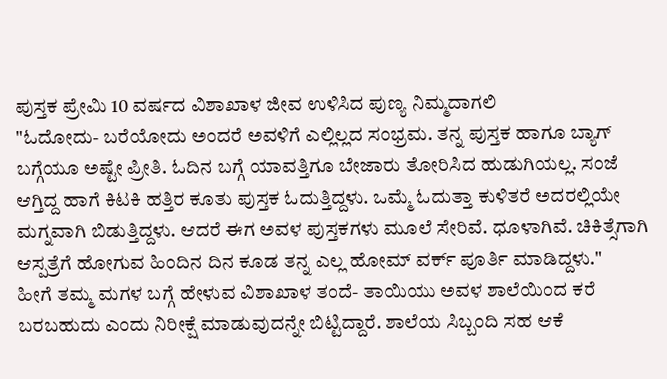ಪುಸ್ತಕ ಪ್ರೇಮಿ 10 ವರ್ಷದ ವಿಶಾಖಾಳ ಜೀವ ಉಳಿಸಿದ ಪುಣ್ಯ ನಿಮ್ಮದಾಗಲಿ
"ಓದೋದು- ಬರೆಯೋದು ಅಂದರೆ ಅವಳಿಗೆ ಎಲ್ಲಿಲ್ಲದ ಸಂಭ್ರಮ. ತನ್ನ ಪುಸ್ತಕ ಹಾಗೂ ಬ್ಯಾಗ್ ಬಗ್ಗೆಯೂ ಅಷ್ಟೇ ಪ್ರೀತಿ. ಓದಿನ ಬಗ್ಗೆ ಯಾವತ್ತಿಗೂ ಬೇಜಾರು ತೋರಿಸಿದ ಹುಡುಗಿಯಲ್ಲ. ಸಂಜೆ ಆಗ್ತಿದ್ದ ಹಾಗೆ ಕಿಟಕಿ ಹತ್ತಿರ ಕೂತು ಪುಸ್ತಕ ಓದುತ್ತಿದ್ದಳು. ಒಮ್ಮೆ ಓದುತ್ತಾ ಕುಳಿತರೆ ಅದರಲ್ಲಿಯೇ ಮಗ್ನವಾಗಿ ಬಿಡುತ್ತಿದ್ದಳು. ಆದರೆ ಈಗ ಅವಳ ಪುಸ್ತಕಗಳು ಮೂಲೆ ಸೇರಿವೆ. ಧೂಳಾಗಿವೆ. ಚಿಕಿತ್ಸೆಗಾಗಿ ಆಸ್ಪತ್ರೆಗೆ ಹೋಗುವ ಹಿಂದಿನ ದಿನ ಕೂಡ ತನ್ನ ಎಲ್ಲ ಹೋಮ್ ವರ್ಕ್ ಪೂರ್ತಿ ಮಾಡಿದ್ದಳು."
ಹೀಗೆ ತಮ್ಮ ಮಗಳ ಬಗ್ಗೆ ಹೇಳುವ ವಿಶಾಖಾಳ ತಂದೆ- ತಾಯಿಯು ಅವಳ ಶಾಲೆಯಿಂದ ಕರೆ ಬರಬಹುದು ಎಂದು ನಿರೀಕ್ಷೆ ಮಾಡುವುದನ್ನೇ ಬಿಟ್ಟಿದ್ದಾರೆ. ಶಾಲೆಯ ಸಿಬ್ಬಂದಿ ಸಹ ಆಕೆ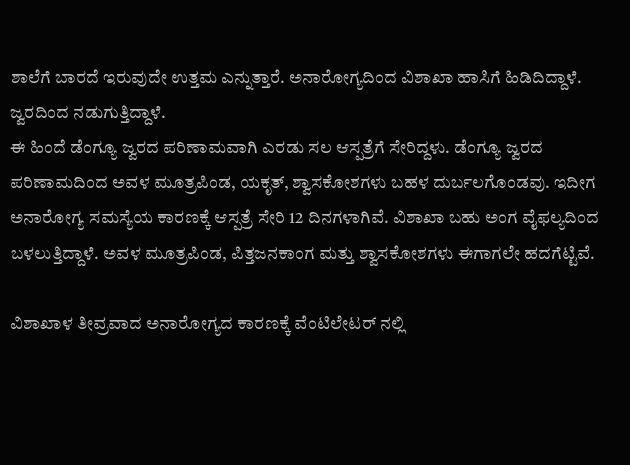ಶಾಲೆಗೆ ಬಾರದೆ ಇರುವುದೇ ಉತ್ತಮ ಎನ್ನುತ್ತಾರೆ. ಅನಾರೋಗ್ಯದಿಂದ ವಿಶಾಖಾ ಹಾಸಿಗೆ ಹಿಡಿದಿದ್ದಾಳೆ. ಜ್ವರದಿಂದ ನಡುಗುತ್ತಿದ್ದಾಳೆ.
ಈ ಹಿಂದೆ ಡೆಂಗ್ಯೂ ಜ್ವರದ ಪರಿಣಾಮವಾಗಿ ಎರಡು ಸಲ ಆಸ್ಪತ್ರೆಗೆ ಸೇರಿದ್ದಳು. ಡೆಂಗ್ಯೂ ಜ್ವರದ ಪರಿಣಾಮದಿಂದ ಅವಳ ಮೂತ್ರಪಿಂಡ, ಯಕೃತ್, ಶ್ವಾಸಕೋಶಗಳು ಬಹಳ ದುರ್ಬಲಗೊಂಡವು. ಇದೀಗ ಅನಾರೋಗ್ಯ ಸಮಸ್ಯೆಯ ಕಾರಣಕ್ಕೆ ಆಸ್ಪತ್ರೆ ಸೇರಿ 12 ದಿನಗಳಾಗಿವೆ. ವಿಶಾಖಾ ಬಹು ಅಂಗ ವೈಫಲ್ಯದಿಂದ ಬಳಲುತ್ತಿದ್ದಾಳೆ. ಅವಳ ಮೂತ್ರಪಿಂಡ, ಪಿತ್ತಜನಕಾಂಗ ಮತ್ತು ಶ್ವಾಸಕೋಶಗಳು ಈಗಾಗಲೇ ಹದಗೆಟ್ಟಿವೆ.

ವಿಶಾಖಾಳ ತೀವ್ರವಾದ ಅನಾರೋಗ್ಯದ ಕಾರಣಕ್ಕೆ ವೆಂಟಿಲೇಟರ್ ನಲ್ಲಿ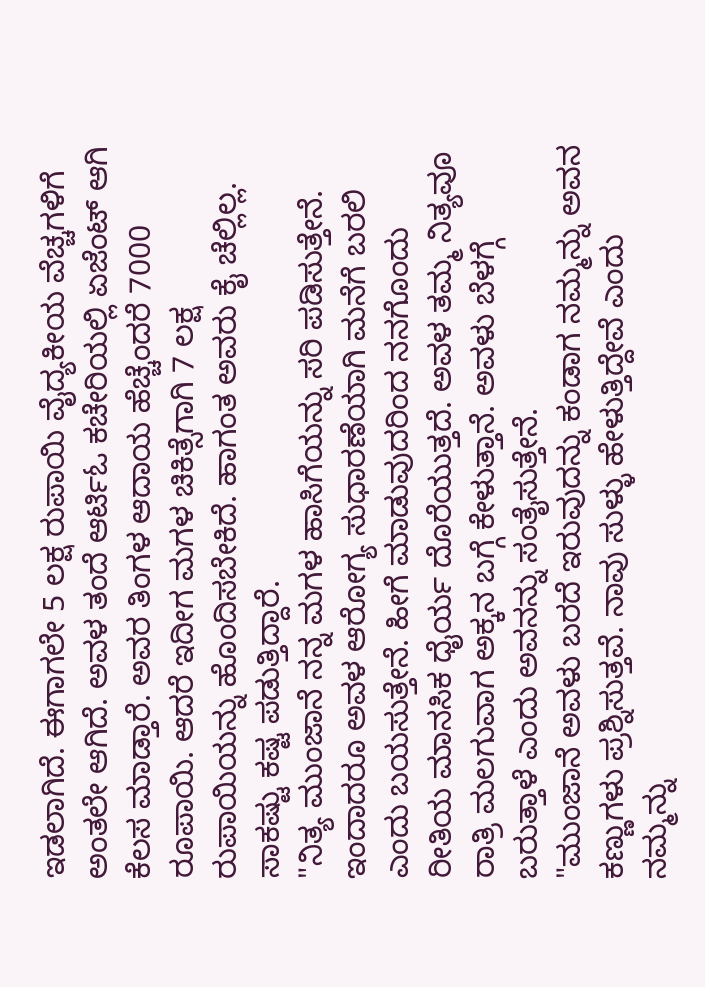ಇಡಲಾಗಿದೆ. ಈಗಾಗಲೇ 5 ಲಕ್ಷ ರುಪಾಯಿ ವೈದ್ಯಕೀಯ ವೆಚ್ಚಗಳಿಗೆ ಅಂತಲೇ ಆಗಿದೆ. ಅವಳ ತಂದೆ ಆರ್ಟಿಓ ಕಚೇರಿಯಲ್ಲಿ ಏಜೆಂಟ್ ಆಗಿ ಕೆಲಸ ಮಾಡ್ತಾರೆ. ಅವರ ತಿಂಗಳ ಆದಾಯ ಹೆಚ್ಚೆಂದರೆ 7000 ರೂಪಾಯಿ. ಆದರೆ ಇದೀಗ ಮಗಳ ಚಿಕಿತ್ಸೆಗಾಗಿ 7 ಲಕ್ಷ ರುಪಾಯಿಯನ್ನು ಹೊಂದಿಸಬೇಕಿದೆ. ಹಾಗಂತ ಅವರು ಕೈ ಚೆಲ್ಲಿಲ್ಲ. ಸಾಕಷ್ಟು ಕಷ್ಟ ಪಡುತ್ತಿದ್ದಾರೆ.
"ನಿತ್ಯ ಮುಂಜಾನೆ ನನ್ನ ಮಗಳ ಹಾಸಿಗೆಯನ್ನು ಸರಿ ಪಡಿಸುತ್ತೇನೆ. ಇಂದಾದರೂ ಅವಳ ಆರೋಗ್ಯ ಸುಧಾರಣೆಯಾಗಿ ಮನೆಗೆ ಬರಲಿ ಎಂದು ಬಯಸುತ್ತೇನೆ. ಹೀಗೆ ಮಾಡುವುದರಿಂದ ನನಗೊಂದು ರೀತಿಯ ಮಾನಸಿಕ ಧೈರ್ಯ ದೊರೆಯುತ್ತದೆ. ಅವಳ ತಮ್ಮ ನಿತ್ಯವೂ ರಾತ್ರಿ ಮಲಗುವಾಗ ಅಕ್ಕನ ಬಗ್ಗೆ ಕೇಳುತ್ತಾನೆ. ಅವಳು ಬೆಳಗ್ಗೆ ಬರುತ್ತಾಳೆ ಎಂದು ಅವನನ್ನು ಸಂತೈಸುತ್ತೇನೆ.
"ಮುಂಜಾನೆ ಅವಳು ಬರದೆ ಇರುವುದನ್ನು ಕಂಡಾಗ ನಮ್ಮನ್ನು ಅವನ ಕಣ್ಣುಗಳು ಪ್ರಶ್ನಿಸುತ್ತವೆ. ನಾವು ಸುಳ್ಳು ಹೇಳುತ್ತಿದ್ದೇವೆ ಎಂದು ನಮ್ಮನ್ನು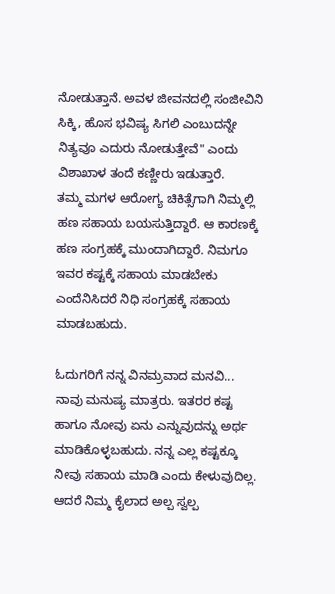ನೋಡುತ್ತಾನೆ. ಅವಳ ಜೀವನದಲ್ಲಿ ಸಂಜೀವಿನಿ ಸಿಕ್ಕಿ, ಹೊಸ ಭವಿಷ್ಯ ಸಿಗಲಿ ಎಂಬುದನ್ನೇ ನಿತ್ಯವೂ ಎದುರು ನೋಡುತ್ತೇವೆ" ಎಂದು ವಿಶಾಖಾಳ ತಂದೆ ಕಣ್ಣೀರು ಇಡುತ್ತಾರೆ.
ತಮ್ಮ ಮಗಳ ಆರೋಗ್ಯ ಚಿಕಿತ್ಸೆಗಾಗಿ ನಿಮ್ಮಲ್ಲಿ ಹಣ ಸಹಾಯ ಬಯಸುತ್ತಿದ್ದಾರೆ. ಆ ಕಾರಣಕ್ಕೆ ಹಣ ಸಂಗ್ರಹಕ್ಕೆ ಮುಂದಾಗಿದ್ದಾರೆ. ನಿಮಗೂ ಇವರ ಕಷ್ಟಕ್ಕೆ ಸಹಾಯ ಮಾಡಬೇಕು ಎಂದೆನಿಸಿದರೆ ನಿಧಿ ಸಂಗ್ರಹಕ್ಕೆ ಸಹಾಯ ಮಾಡಬಹುದು.

ಓದುಗರಿಗೆ ನನ್ನ ವಿನಮ್ರವಾದ ಮನವಿ...
ನಾವು ಮನುಷ್ಯ ಮಾತ್ರರು. ಇತರರ ಕಷ್ಟ ಹಾಗೂ ನೋವು ಏನು ಎನ್ನುವುದನ್ನು ಅರ್ಥ ಮಾಡಿಕೊಳ್ಳಬಹುದು. ನನ್ನ ಎಲ್ಲ ಕಷ್ಟಕ್ಕೂ ನೀವು ಸಹಾಯ ಮಾಡಿ ಎಂದು ಕೇಳುವುದಿಲ್ಲ. ಆದರೆ ನಿಮ್ಮ ಕೈಲಾದ ಅಲ್ಪ ಸ್ವಲ್ಪ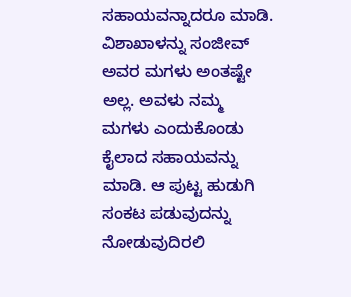ಸಹಾಯವನ್ನಾದರೂ ಮಾಡಿ.
ವಿಶಾಖಾಳನ್ನು ಸಂಜೀವ್ ಅವರ ಮಗಳು ಅಂತಷ್ಟೇ ಅಲ್ಲ. ಅವಳು ನಮ್ಮ ಮಗಳು ಎಂದುಕೊಂಡು ಕೈಲಾದ ಸಹಾಯವನ್ನು ಮಾಡಿ. ಆ ಪುಟ್ಟ ಹುಡುಗಿ ಸಂಕಟ ಪಡುವುದನ್ನು ನೋಡುವುದಿರಲಿ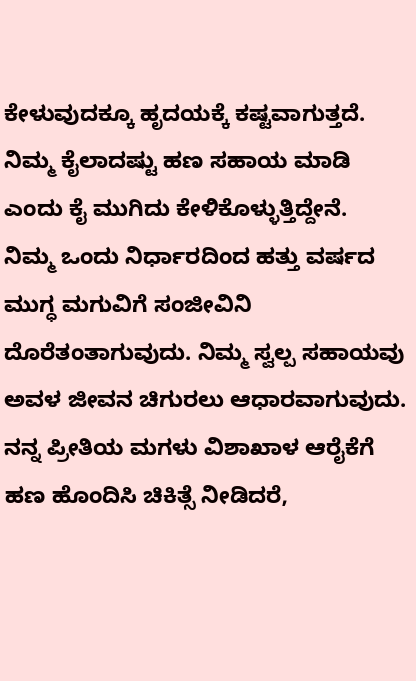ಕೇಳುವುದಕ್ಕೂ ಹೃದಯಕ್ಕೆ ಕಷ್ಟವಾಗುತ್ತದೆ. ನಿಮ್ಮ ಕೈಲಾದಷ್ಟು ಹಣ ಸಹಾಯ ಮಾಡಿ ಎಂದು ಕೈ ಮುಗಿದು ಕೇಳಿಕೊಳ್ಳುತ್ತಿದ್ದೇನೆ.
ನಿಮ್ಮ ಒಂದು ನಿರ್ಧಾರದಿಂದ ಹತ್ತು ವರ್ಷದ ಮುಗ್ಧ ಮಗುವಿಗೆ ಸಂಜೀವಿನಿ ದೊರೆತಂತಾಗುವುದು. ನಿಮ್ಮ ಸ್ವಲ್ಪ ಸಹಾಯವು ಅವಳ ಜೀವನ ಚಿಗುರಲು ಆಧಾರವಾಗುವುದು. ನನ್ನ ಪ್ರೀತಿಯ ಮಗಳು ವಿಶಾಖಾಳ ಆರೈಕೆಗೆ ಹಣ ಹೊಂದಿಸಿ ಚಿಕಿತ್ಸೆ ನೀಡಿದರೆ,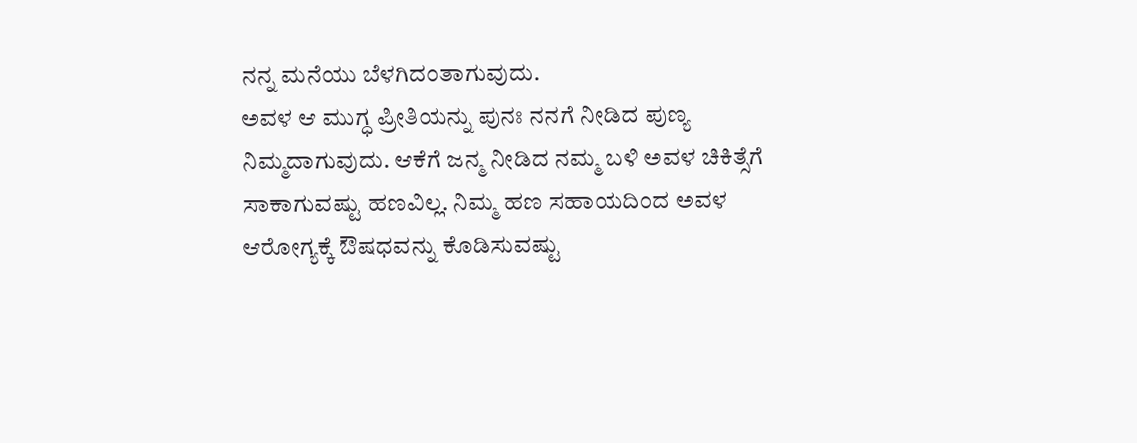ನನ್ನ ಮನೆಯು ಬೆಳಗಿದಂತಾಗುವುದು.
ಅವಳ ಆ ಮುಗ್ಧ ಪ್ರೀತಿಯನ್ನು ಪುನಃ ನನಗೆ ನೀಡಿದ ಪುಣ್ಯ ನಿಮ್ಮದಾಗುವುದು. ಆಕೆಗೆ ಜನ್ಮ ನೀಡಿದ ನಮ್ಮ ಬಳಿ ಅವಳ ಚಿಕಿತ್ಸೆಗೆ ಸಾಕಾಗುವಷ್ಟು ಹಣವಿಲ್ಲ. ನಿಮ್ಮ ಹಣ ಸಹಾಯದಿಂದ ಅವಳ ಆರೋಗ್ಯಕ್ಕೆ ಔಷಧವನ್ನು ಕೊಡಿಸುವಷ್ಟು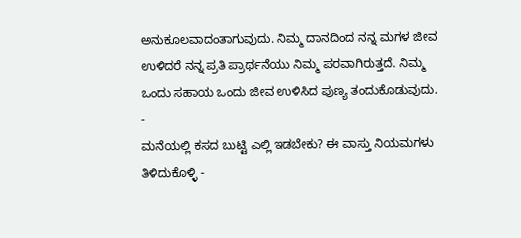ಅನುಕೂಲವಾದಂತಾಗುವುದು. ನಿಮ್ಮ ದಾನದಿಂದ ನನ್ನ ಮಗಳ ಜೀವ ಉಳಿದರೆ ನನ್ನ ಪ್ರತಿ ಪ್ರಾರ್ಥನೆಯು ನಿಮ್ಮ ಪರವಾಗಿರುತ್ತದೆ. ನಿಮ್ಮ ಒಂದು ಸಹಾಯ ಒಂದು ಜೀವ ಉಳಿಸಿದ ಪುಣ್ಯ ತಂದುಕೊಡುವುದು.
-
ಮನೆಯಲ್ಲಿ ಕಸದ ಬುಟ್ಟಿ ಎಲ್ಲಿ ಇಡಬೇಕು? ಈ ವಾಸ್ತು ನಿಯಮಗಳು ತಿಳಿದುಕೊಳ್ಳಿ -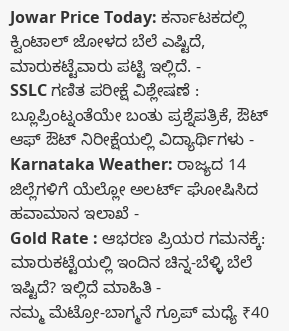Jowar Price Today: ಕರ್ನಾಟಕದಲ್ಲಿ ಕ್ವಿಂಟಾಲ್ ಜೋಳದ ಬೆಲೆ ಎಷ್ಟಿದೆ, ಮಾರುಕಟ್ಟೆವಾರು ಪಟ್ಟಿ ಇಲ್ಲಿದೆ. -
SSLC ಗಣಿತ ಪರೀಕ್ಷೆ ವಿಶ್ಲೇಷಣೆ : ಬ್ಲೂಪ್ರಿಂಟ್ನಂತೆಯೇ ಬಂತು ಪ್ರಶ್ನೆಪತ್ರಿಕೆ, ಔಟ್ ಆಫ್ ಔಟ್ ನಿರೀಕ್ಷೆಯಲ್ಲಿ ವಿದ್ಯಾರ್ಥಿಗಳು -
Karnataka Weather: ರಾಜ್ಯದ 14 ಜಿಲ್ಲೆಗಳಿಗೆ ಯೆಲ್ಲೋ ಅಲರ್ಟ್ ಘೋಷಿಸಿದ ಹವಾಮಾನ ಇಲಾಖೆ -
Gold Rate : ಆಭರಣ ಪ್ರಿಯರ ಗಮನಕ್ಕೆ: ಮಾರುಕಟ್ಟೆಯಲ್ಲಿ ಇಂದಿನ ಚಿನ್ನ-ಬೆಳ್ಳಿ ಬೆಲೆ ಇಷ್ಟಿದೆ? ಇಲ್ಲಿದೆ ಮಾಹಿತಿ -
ನಮ್ಮ ಮೆಟ್ರೋ-ಬಾಗ್ಮನೆ ಗ್ರೂಪ್ ಮಧ್ಯೆ ₹40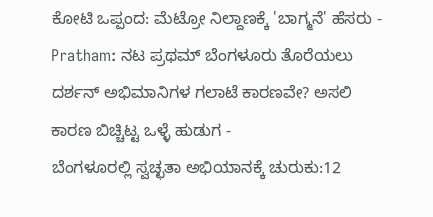ಕೋಟಿ ಒಪ್ಪಂದ: ಮೆಟ್ರೋ ನಿಲ್ದಾಣಕ್ಕೆ 'ಬಾಗ್ಮನೆ' ಹೆಸರು -
Pratham: ನಟ ಪ್ರಥಮ್ ಬೆಂಗಳೂರು ತೊರೆಯಲು ದರ್ಶನ್ ಅಭಿಮಾನಿಗಳ ಗಲಾಟೆ ಕಾರಣವೇ? ಅಸಲಿ ಕಾರಣ ಬಿಚ್ಚಿಟ್ಟ ಒಳ್ಳೆ ಹುಡುಗ -
ಬೆಂಗಳೂರಲ್ಲಿ ಸ್ವಚ್ಛತಾ ಅಭಿಯಾನಕ್ಕೆ ಚುರುಕು:12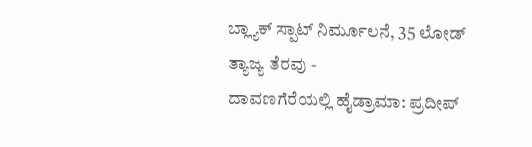ಬ್ಲ್ಯಾಕ್ ಸ್ಪಾಟ್ ನಿರ್ಮೂಲನೆ, 35 ಲೋಡ್ ತ್ಯಾಜ್ಯ ತೆರವು -
ದಾವಣಗೆರೆಯಲ್ಲಿ ಹೈಡ್ರಾಮಾ: ಪ್ರದೀಪ್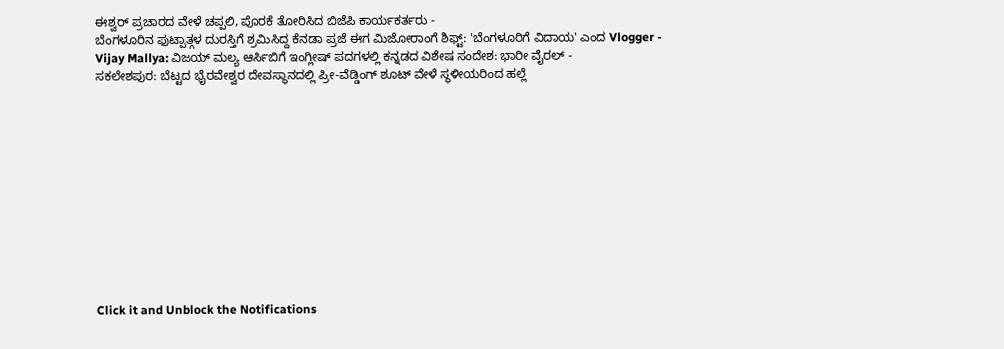ಈಶ್ವರ್ ಪ್ರಚಾರದ ವೇಳೆ ಚಪ್ಪಲಿ, ಪೊರಕೆ ತೋರಿಸಿದ ಬಿಜೆಪಿ ಕಾರ್ಯಕರ್ತರು -
ಬೆಂಗಳೂರಿನ ಫುಟ್ಪಾತ್ಗಳ ದುರಸ್ತಿಗೆ ಶ್ರಮಿಸಿದ್ದ ಕೆನಡಾ ಪ್ರಜೆ ಈಗ ಮಿಜೋರಾಂಗೆ ಶಿಫ್ಟ್: 'ಬೆಂಗಳೂರಿಗೆ ವಿದಾಯ' ಎಂದ Vlogger -
Vijay Mallya: ವಿಜಯ್ ಮಲ್ಯ ಆರ್ಸಿಬಿಗೆ ಇಂಗ್ಲೀಷ್ ಪದಗಳಲ್ಲಿ ಕನ್ನಡದ ವಿಶೇಷ ಸಂದೇಶ: ಭಾರೀ ವೈರಲ್ -
ಸಕಲೇಶಪುರ: ಬೆಟ್ಟದ ಭೈರವೇಶ್ವರ ದೇವಸ್ಥಾನದಲ್ಲಿ ಪ್ರೀ-ವೆಡ್ಡಿಂಗ್ ಶೂಟ್ ವೇಳೆ ಸ್ಥಳೀಯರಿಂದ ಹಲ್ಲೆ












Click it and Unblock the Notifications